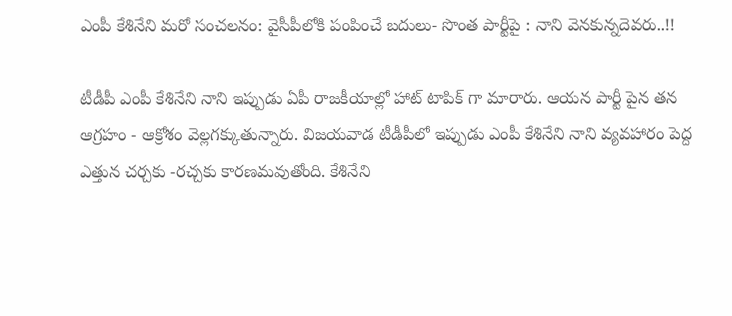ఎంపీ కేశినేని మరో సంచలనం: వైసీపీలోకి పంపించే బదులు- సొంత పార్టీపై : నాని వెనకున్నదెవరు..!!

టీడీపీ ఎంపీ కేశినేని నాని ఇప్పుడు ఏపీ రాజకీయాల్లో హాట్ టాపిక్ గా మారారు. ఆయన పార్టీ పైన తన ఆగ్రహం - ఆక్రోశం వెల్లగక్కుతున్నారు. విజయవాడ టీడీపీలో ఇప్పుడు ఎంపీ కేశినేని నాని వ్యవహారం పెద్ద ఎత్తున చర్చకు -రచ్చకు కారణమవుతోంది. కేశినేని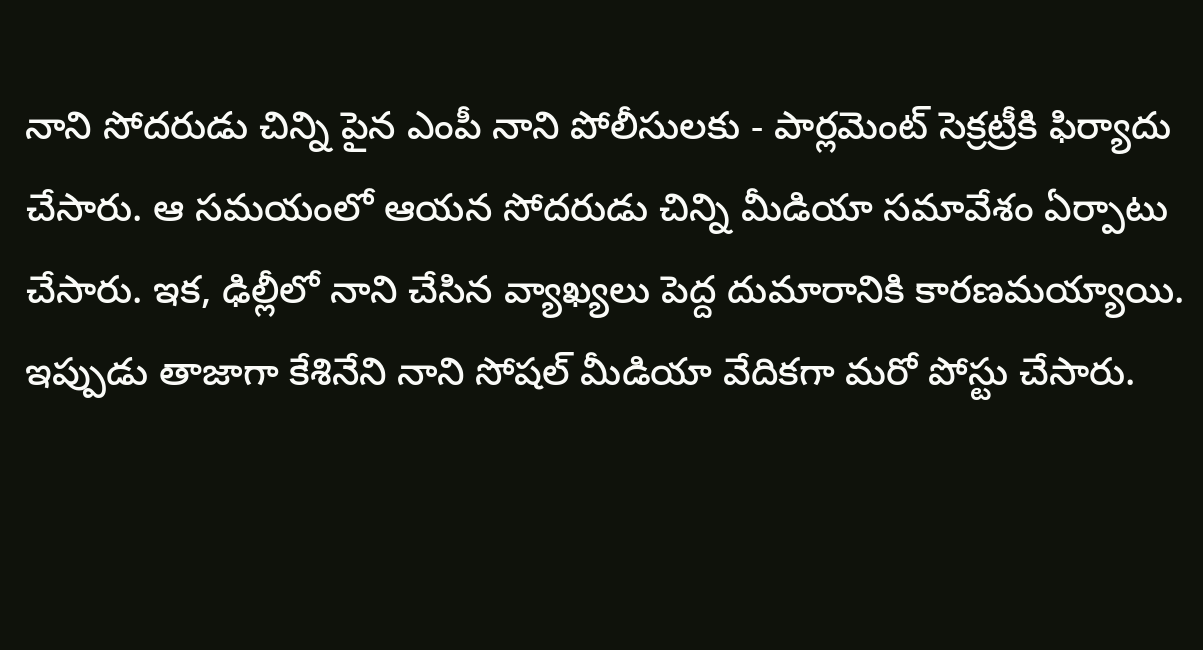నాని సోదరుడు చిన్ని పైన ఎంపీ నాని పోలీసులకు - పార్లమెంట్ సెక్రట్రీకి ఫిర్యాదు చేసారు. ఆ సమయంలో ఆయన సోదరుడు చిన్ని మీడియా సమావేశం ఏర్పాటు చేసారు. ఇక, ఢిల్లీలో నాని చేసిన వ్యాఖ్యలు పెద్ద దుమారానికి కారణమయ్యాయి. ఇప్పుడు తాజాగా కేశినేని నాని సోషల్ మీడియా వేదికగా మరో పోస్టు చేసారు.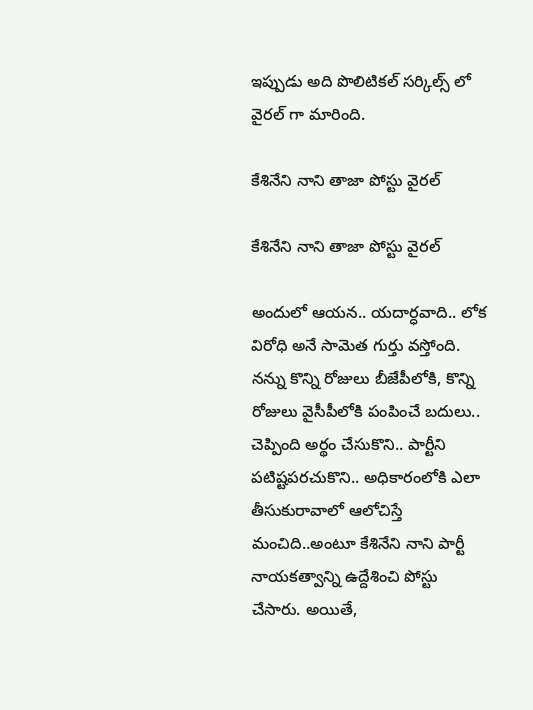ఇప్పుడు అది పొలిటికల్ సర్కిల్స్ లో వైరల్ గా మారింది.

కేశినేని నాని తాజా పోస్టు వైరల్

కేశినేని నాని తాజా పోస్టు వైరల్

అందులో ఆయన.. యదార్ధవాది.. లోక విరోధి అనే సామెత గుర్తు వస్తోంది. నన్ను కొన్ని రోజులు బీజేపీలోకి, కొన్ని రోజులు వైసీపీలోకి పంపించే బదులు.. చెప్పింది అర్థం చేసుకొని.. పార్టీని పటిష్టపరచుకొని.. అధికారంలోకి ఎలా తీసుకురావాలో ఆలోచిస్తే మంచిది..అంటూ కేశినేని నాని పార్టీ నాయకత్వాన్ని ఉద్దేశించి పోస్టు చేసారు. అయితే,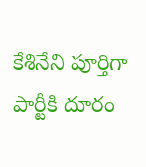కేశినేని పూర్తిగా పార్టీకి దూరం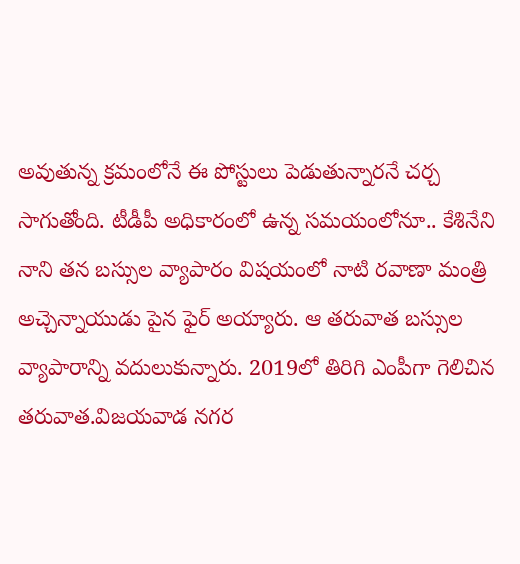అవుతున్న క్రమంలోనే ఈ పోస్టులు పెడుతున్నారనే చర్చ సాగుతోంది. టీడీపీ అధికారంలో ఉన్న సమయంలోనూ.. కేశినేని నాని తన బస్సుల వ్యాపారం విషయంలో నాటి రవాణా మంత్రి అచ్చెన్నాయుడు పైన ఫైర్ అయ్యారు. ఆ తరువాత బస్సుల వ్యాపారాన్ని వదులుకున్నారు. 2019లో తిరిగి ఎంపీగా గెలిచిన తరువాత.విజయవాడ నగర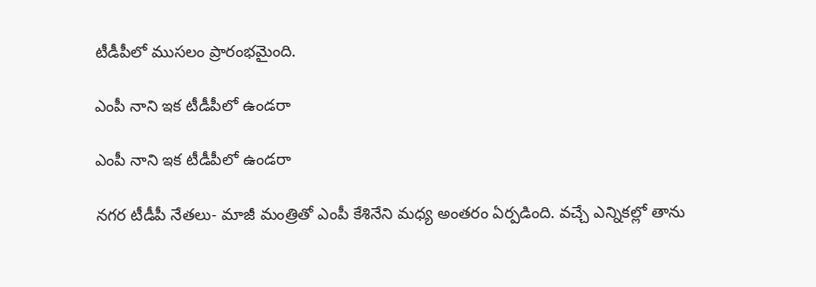టీడీపీలో ముసలం ప్రారంభమైంది.

ఎంపీ నాని ఇక టీడీపీలో ఉండరా

ఎంపీ నాని ఇక టీడీపీలో ఉండరా

నగర టీడీపీ నేతలు- మాజీ మంత్రితో ఎంపీ కేశినేని మధ్య అంతరం ఏర్పడింది. వచ్చే ఎన్నికల్లో తాను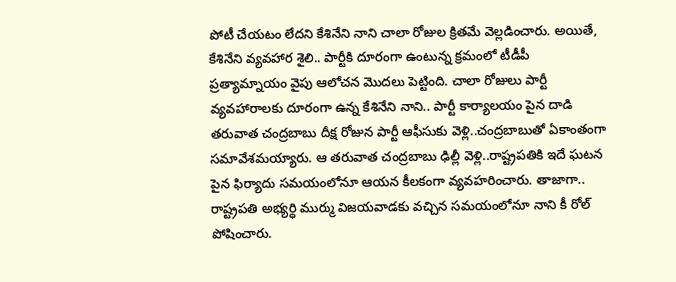పోటీ చేయటం లేదని కేశినేని నాని చాలా రోజుల క్రితమే వెల్లడించారు. అయితే, కేశినేని వ్యవహార శైలి.. పార్టీకి దూరంగా ఉంటున్న క్రమంలో టీడీపీ ప్రత్యామ్నాయం వైపు ఆలోచన మొదలు పెట్టింది. చాలా రోజులు పార్టీ వ్యవహారాలకు దూరంగా ఉన్న కేశినేని నాని.. పార్టీ కార్యాలయం పైన దాడి తరువాత చంద్రబాబు దీక్ష రోజున పార్టీ ఆఫీసుకు వెళ్లి..చంద్రబాబుతో ఏకాంతంగా సమావేశమయ్యారు. ఆ తరువాత చంద్రబాబు ఢిల్లీ వెళ్లి..రాష్ట్రపతికి ఇదే ఘటన పైన ఫిర్యాదు సమయంలోనూ ఆయన కీలకంగా వ్యవహరించారు. తాజాగా.. రాష్ట్రపతి అభ్యర్ధి ముర్ము విజయవాడకు వచ్చిన సమయంలోనూ నాని కీ రోల్ పోషించారు.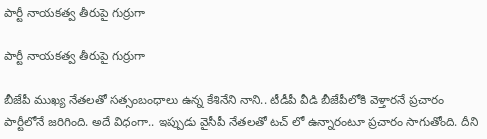పార్టీ నాయకత్వ తీరుపై గుర్రుగా

పార్టీ నాయకత్వ తీరుపై గుర్రుగా

బీజేపీ ముఖ్య నేతలతో సత్సంబంధాలు ఉన్న కేశినేని నాని.. టీడీపీ వీడి బీజేపీలోకి వెళ్తారనే ప్రచారం పార్టీలోనే జరిగింది. అదే విధంగా.. ఇప్పుడు వైసీపీ నేతలతో టచ్ లో ఉన్నారంటూ ప్రచారం సాగుతోంది. దీని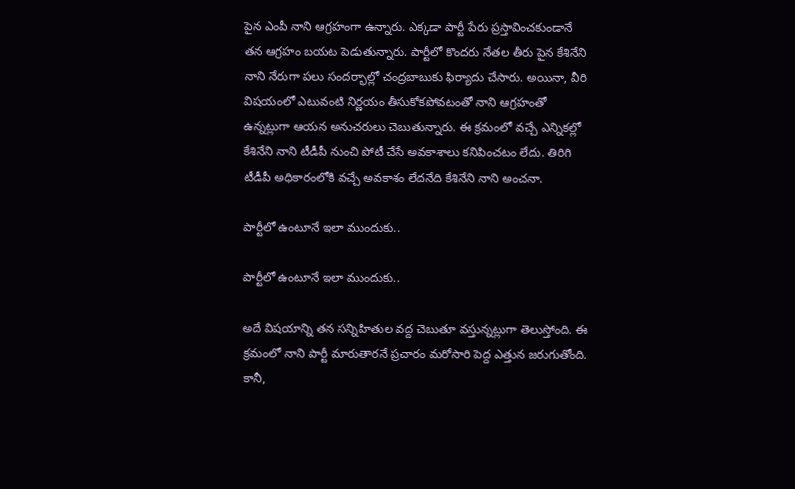పైన ఎంపీ నాని ఆగ్రహంగా ఉన్నారు. ఎక్కడా పార్టీ పేరు ప్రస్తావించకుండానే తన ఆగ్రహం బయట పెడుతున్నారు. పార్టీలో కొందరు నేతల తీరు పైన కేశినేని నాని నేరుగా పలు సందర్భాల్లో చంద్రబాబుకు ఫిర్యాదు చేసారు. అయినా, వీరి విషయంలో ఎటువంటి నిర్ణయం తీసుకోకపోవటంతో నాని ఆగ్రహంతో ఉన్నట్లుగా ఆయన అనుచరులు చెబుతున్నారు. ఈ క్రమంలో వచ్చే ఎన్నికల్లో కేశినేని నాని టీడీపీ నుంచి పోటీ చేసే అవకాశాలు కనిపించటం లేదు. తిరిగి టీడీపీ అధికారంలోకి వచ్చే అవకాశం లేదనేది కేశినేని నాని అంచనా.

పార్టీలో ఉంటూనే ఇలా ముందుకు..

పార్టీలో ఉంటూనే ఇలా ముందుకు..

అదే విషయాన్ని తన సన్నిహితుల వద్ద చెబుతూ వస్తున్నట్లుగా తెలుస్తోంది. ఈ క్రమంలో నాని పార్టీ మారుతారనే ప్రచారం మరోసారి పెద్ద ఎత్తున జరుగుతోంది. కానీ,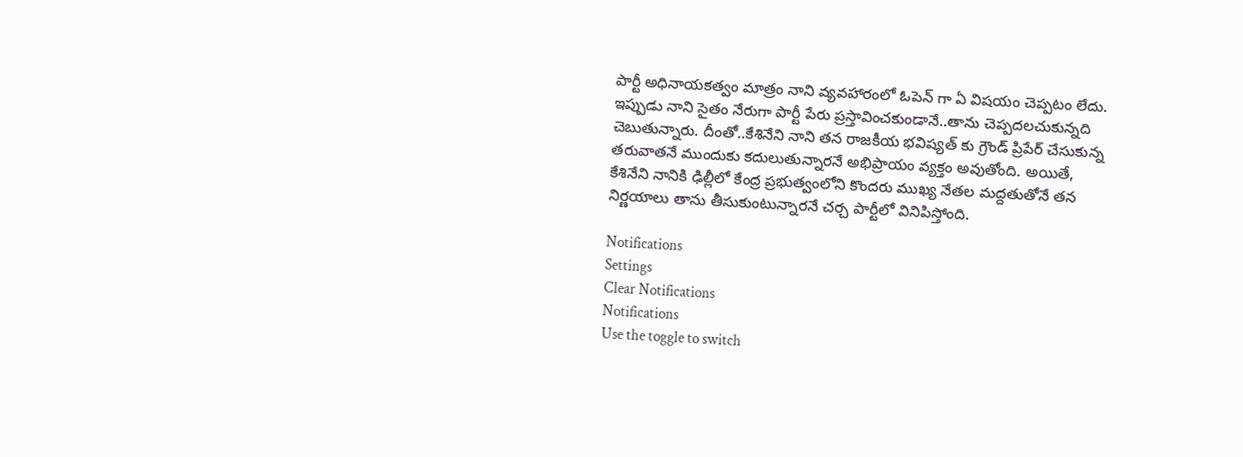పార్టీ అధినాయకత్వం మాత్రం నాని వ్యవహారంలో ఓపెన్ గా ఏ విషయం చెప్పటం లేదు. ఇప్పుడు నాని సైతం నేరుగా పార్టీ పేరు ప్రస్తావించకుండానే..తాను చెప్పదలచుకున్నది చెబుతున్నారు. దీంతో..కేశినేని నాని తన రాజకీయ భవిష్యత్ కు గ్రౌండ్ ప్రిపేర్ చేసుకున్న తరువాతనే ముందుకు కదులుతున్నారనే అభిప్రాయం వ్యక్తం అవుతోంది. అయితే, కేశినేని నానికి ఢిల్లీలో కేంద్ర ప్రభుత్వంలోని కొందరు ముఖ్య నేతల మద్దతుతోనే తన నిర్ణయాలు తాను తీసుకుంటున్నారనే చర్చ పార్టీలో వినిపిస్తోంది.

Notifications
Settings
Clear Notifications
Notifications
Use the toggle to switch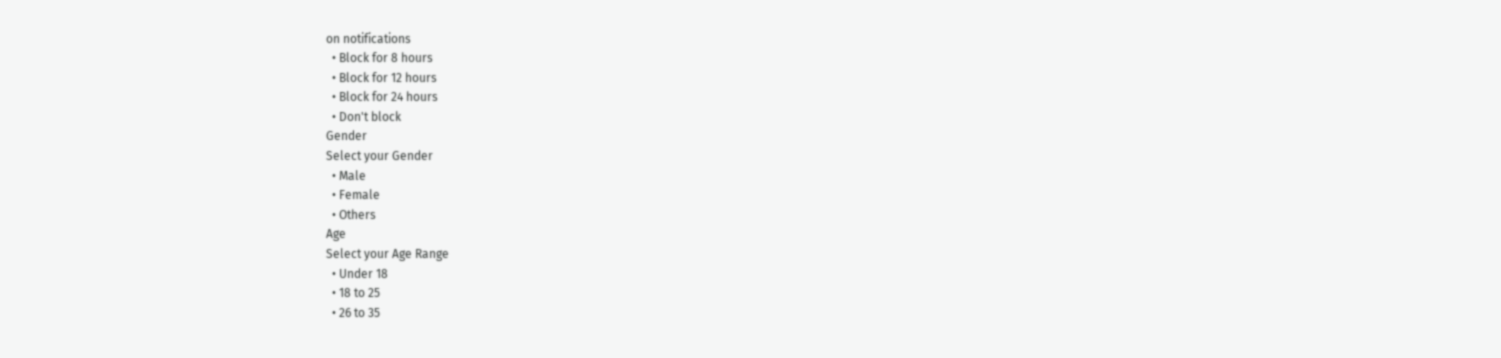on notifications
  • Block for 8 hours
  • Block for 12 hours
  • Block for 24 hours
  • Don't block
Gender
Select your Gender
  • Male
  • Female
  • Others
Age
Select your Age Range
  • Under 18
  • 18 to 25
  • 26 to 35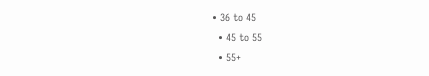• 36 to 45
  • 45 to 55
  • 55+